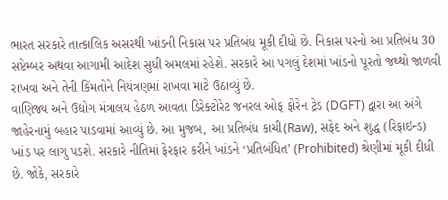ભારત સરકારે તાત્કાલિક અસરથી ખાંડની નિકાસ પર પ્રતિબંધ મૂકી દીધો છે. નિકાસ પરનો આ પ્રતિબંધ 30 સપ્ટેમ્બર અથવા આગામી આદેશ સુધી અમલમાં રહેશે. સરકારે આ પગલું દેશમાં ખાંડનો પૂરતો જથ્થો જાળવી રાખવા અને તેની કિંમતોને નિયંત્રણમાં રાખવા માટે ઉઠાવ્યું છે.
વાણિજ્ય અને ઉદ્યોગ મંત્રાલય હેઠળ આવતા ડિરેક્ટોરેટ જનરલ ઓફ ફોરેન ટ્રેડ (DGFT) દ્વારા આ અંગે જાહેરનામું બહાર પાડવામાં આવ્યું છે. આ મુજબ, આ પ્રતિબંધ કાચી(Raw), સફેદ અને શુદ્ધ (રિફાઇન્ડ) ખાંડ પર લાગુ પડશે. સરકારે નીતિમાં ફેરફાર કરીને ખાંડને ‘પ્રતિબંધિત’ (Prohibited) શ્રેણીમાં મૂકી દીધી છે. જોકે, સરકારે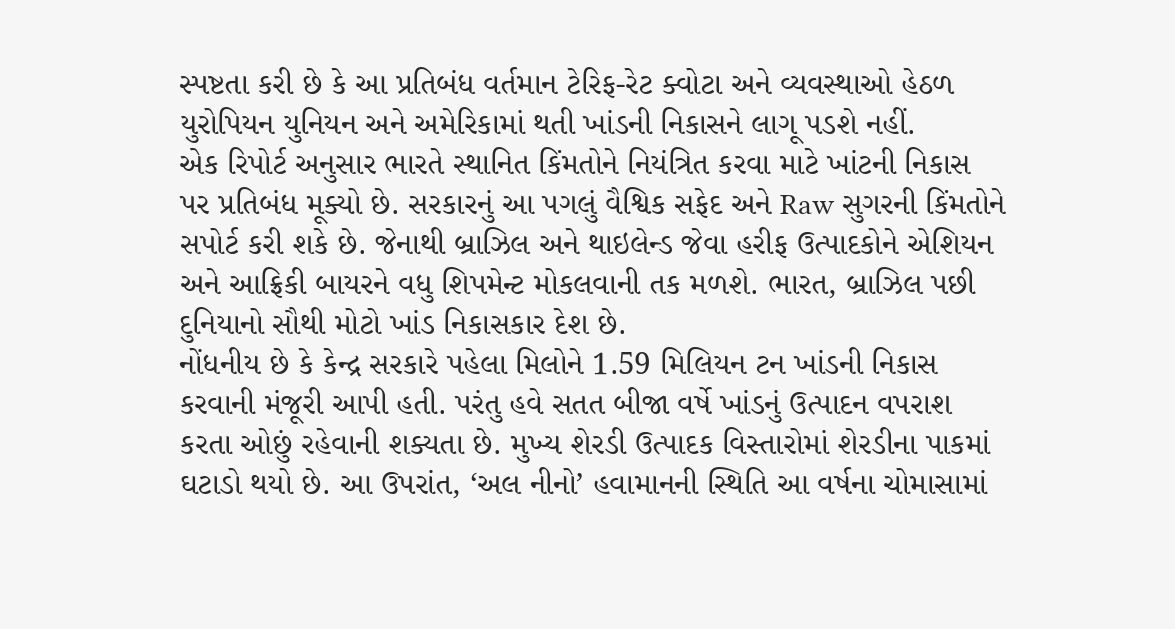સ્પષ્ટતા કરી છે કે આ પ્રતિબંધ વર્તમાન ટેરિફ-રેટ ક્વોટા અને વ્યવસ્થાઓ હેઠળ યુરોપિયન યુનિયન અને અમેરિકામાં થતી ખાંડની નિકાસને લાગૂ પડશે નહીં.
એક રિપોર્ટ અનુસાર ભારતે સ્થાનિત કિંમતોને નિયંત્રિત કરવા માટે ખાંટની નિકાસ પર પ્રતિબંધ મૂક્યો છે. સરકારનું આ પગલું વૈશ્વિક સફેદ અને Raw સુગરની કિંમતોને સપોર્ટ કરી શકે છે. જેનાથી બ્રાઝિલ અને થાઇલેન્ડ જેવા હરીફ ઉત્પાદકોને એશિયન અને આફ્રિકી બાયરને વધુ શિપમેન્ટ મોકલવાની તક મળશે. ભારત, બ્રાઝિલ પછી દુનિયાનો સૌથી મોટો ખાંડ નિકાસકાર દેશ છે.
નોંધનીય છે કે કેન્દ્ર સરકારે પહેલા મિલોને 1.59 મિલિયન ટન ખાંડની નિકાસ કરવાની મંજૂરી આપી હતી. પરંતુ હવે સતત બીજા વર્ષે ખાંડનું ઉત્પાદન વપરાશ કરતા ઓછું રહેવાની શક્યતા છે. મુખ્ય શેરડી ઉત્પાદક વિસ્તારોમાં શેરડીના પાકમાં ઘટાડો થયો છે. આ ઉપરાંત, ‘અલ નીનો’ હવામાનની સ્થિતિ આ વર્ષના ચોમાસામાં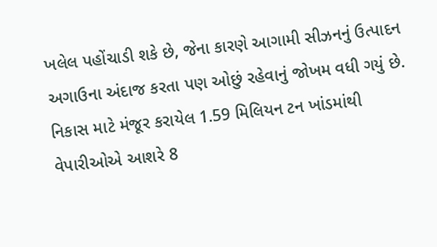ખલેલ પહોંચાડી શકે છે, જેના કારણે આગામી સીઝનનું ઉત્પાદન અગાઉના અંદાજ કરતા પણ ઓછું રહેવાનું જોખમ વધી ગયું છે.
નિકાસ માટે મંજૂર કરાયેલ 1.59 મિલિયન ટન ખાંડમાંથી વેપારીઓએ આશરે 8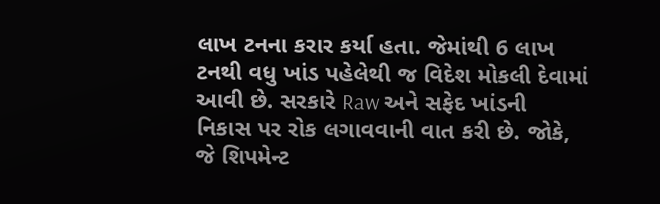લાખ ટનના કરાર કર્યા હતા. જેમાંથી 6 લાખ ટનથી વધુ ખાંડ પહેલેથી જ વિદેશ મોકલી દેવામાં આવી છે. સરકારે Raw અને સફેદ ખાંડની નિકાસ પર રોક લગાવવાની વાત કરી છે. જોકે, જે શિપમેન્ટ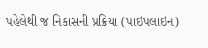પહેલેથી જ નિકાસની પ્રક્રિયા (પાઇપલાઇન)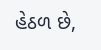હેઠળ છે,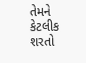તેમને કેટલીક શરતો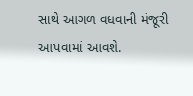સાથે આગળ વધવાની મંજૂરી આપવામાં આવશે.